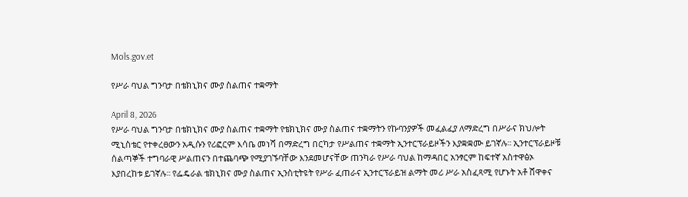Mols.gov.et

የሥራ ባህል ግንባታ በቴክኒክና ሙያ ስልጠና ተቋማት

April 8, 2026
የሥራ ባህል ግንባታ በቴክኒክና ሙያ ስልጠና ተቋማት የቴክኒክና ሙያ ስልጠና ተቋማትን የኩባንያዎች መፈልፈያ ለማድረግ በሥራና ክህሎት ሚኒስቴር የተቀረፀውን አዲሱን የሪፎርም እሳቤ መነሻ በማድረግ በርካታ የሥልጠና ተቋማት ኢንተርፕራይዞችን እያቋቋሙ ይገኛሉ፡፡ ኢንተርፕራይዞቹ ሰልጣኞች ተግባራዊ ሥልጠናን በተጨባጭ የሚያገኙባቸው እንደመሆናቸው ጠንካራ የሥራ ባህል ከማዳበር አንፃርም ከፍተኛ አስተዋፅኦ እያበረከቱ ይገኛሉ፡፡ የፌዴራል ቴክኒክና ሙያ ስልጠና ኢንስቲትዩት የሥራ ፈጠራና ኢንተርፕራይዝ ልማት መሪ ሥራ አስፈጻሚ የሆኑት አቶ ሸዋቀና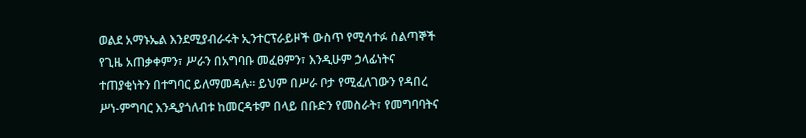ወልደ አማኑኤል እንደሚያብራሩት ኢንተርፕራይዞች ውስጥ የሚሳተፉ ሰልጣኞች የጊዜ አጠቃቀምን፣ ሥራን በአግባቡ መፈፀምን፣ እንዲሁም ኃላፊነትና ተጠያቂነትን በተግባር ይለማመዳሉ። ይህም በሥራ ቦታ የሚፈለገውን የዳበረ ሥነ-ምግባር እንዲያጎለብቱ ከመርዳቱም በላይ በቡድን የመስራት፣ የመግባባትና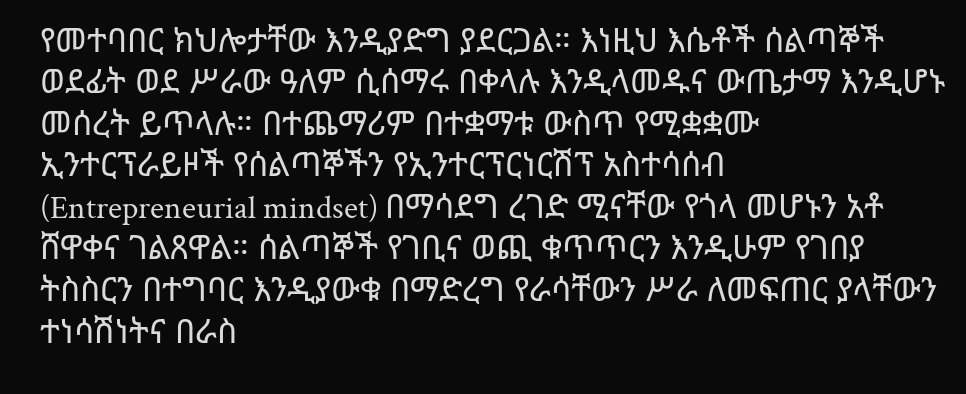የመተባበር ክህሎታቸው እንዲያድግ ያደርጋል። እነዚህ እሴቶች ሰልጣኞች ወደፊት ወደ ሥራው ዓለም ሲሰማሩ በቀላሉ እንዲላመዱና ውጤታማ እንዲሆኑ መሰረት ይጥላሉ። በተጨማሪም በተቋማቱ ውስጥ የሚቋቋሙ ኢንተርፕራይዞች የሰልጣኞችን የኢንተርፕርነርሽፕ አስተሳሰብ (Entrepreneurial mindset) በማሳደግ ረገድ ሚናቸው የጎላ መሆኑን አቶ ሸዋቀና ገልጸዋል። ሰልጣኞች የገቢና ወጪ ቁጥጥርን እንዲሁም የገበያ ትስስርን በተግባር እንዲያውቁ በማድረግ የራሳቸውን ሥራ ለመፍጠር ያላቸውን ተነሳሽነትና በራስ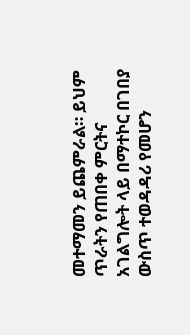መተማመን ይጨምራል። ይህም ጥራትን የጠበቀ ምርትና አገልግሎት ላይ በማተኮር በገበያ ውስጥ ተወዳዳሪ የመሆን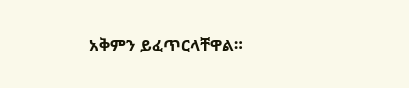አቅምን ይፈጥርላቸዋል።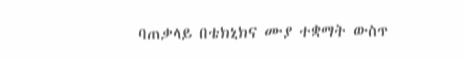ባጠቃላይ በቴክኒክና ሙያ ተቋማት ውስጥ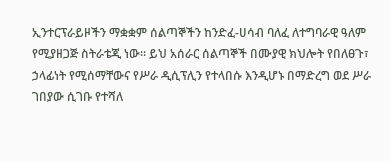ኢንተርፕራይዞችን ማቋቋም ሰልጣኞችን ከንድፈ-ሀሳብ ባለፈ ለተግባራዊ ዓለም የሚያዘጋጅ ስትራቴጂ ነው። ይህ አሰራር ሰልጣኞች በሙያዊ ክህሎት የበለፀጉ፣ ኃላፊነት የሚሰማቸውና የሥራ ዲሲፕሊን የተላበሱ እንዲሆኑ በማድረግ ወደ ሥራ ገበያው ሲገቡ የተሻለ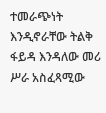ተመራጭነት እንዲኖራቸው ትልቅ ፋይዳ እንዳለው መሪ ሥራ አስፈጻሚው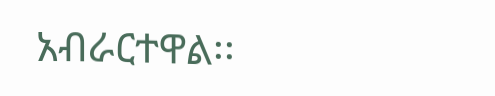አብራርተዋል፡፡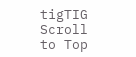tigTIG
Scroll to Top